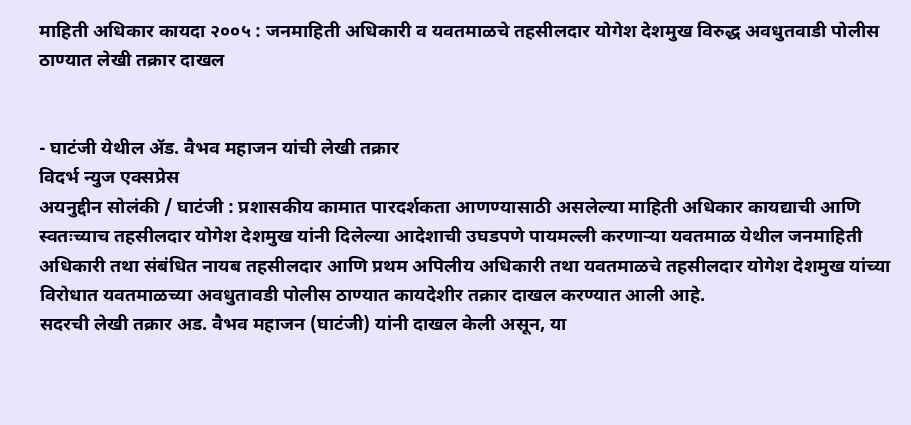माहिती अधिकार कायदा २००५ : जनमाहिती अधिकारी व यवतमाळचे तहसीलदार योगेश देशमुख विरुद्ध अवधुतवाडी पोलीस ठाण्यात लेखी तक्रार दाखल


- घाटंजी येथील ॲड. वैभव महाजन यांची लेखी तक्रार
विदर्भ न्युज एक्सप्रेस
अयनुद्दीन सोलंकी / घाटंजी : प्रशासकीय कामात पारदर्शकता आणण्यासाठी असलेल्या माहिती अधिकार कायद्याची आणि स्वतःच्याच तहसीलदार योगेश देशमुख यांनी दिलेल्या आदेशाची उघडपणे पायमल्ली करणाऱ्या यवतमाळ येथील जनमाहिती अधिकारी तथा संबंधित नायब तहसीलदार आणि प्रथम अपिलीय अधिकारी तथा यवतमाळचे तहसीलदार योगेश देशमुख यांच्या विरोधात यवतमाळच्या अवधुतावडी पोलीस ठाण्यात कायदेशीर तक्रार दाखल करण्यात आली आहे.
सदरची लेखी तक्रार अड. वैभव महाजन (घाटंजी) यांनी दाखल केली असून, या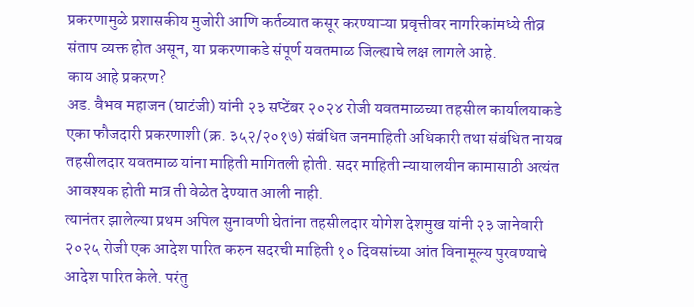प्रकरणामुळे प्रशासकीय मुजोरी आणि कर्तव्यात कसूर करण्याऱ्या प्रवृत्तीवर नागरिकांमध्ये तीव्र संताप व्यक्त होत असून, या प्रकरणाकडे संपूर्ण यवतमाळ जिल्ह्याचे लक्ष लागले आहे.
काय आहे प्रकरण?
अड. वैभव महाजन (घाटंजी) यांनी २३ सप्टेंबर २०२४ रोजी यवतमाळच्या तहसील कार्यालयाकडे एका फौजदारी प्रकरणाशी (क्र. ३५२/२०१७) संबंधित जनमाहिती अधिकारी तथा संबंधित नायब तहसीलदार यवतमाळ यांना माहिती मागितली होती. सदर माहिती न्यायालयीन कामासाठी अत्यंत आवश्यक होती मात्र ती वेळेत देण्यात आली नाही.
त्यानंतर झालेल्या प्रथम अपिल सुनावणी घेतांना तहसीलदार योगेश देशमुख यांनी २३ जानेवारी २०२५ रोजी एक आदेश पारित करुन सदरची माहिती १० दिवसांच्या आंत विनामूल्य पुरवण्याचे आदेश पारित केले. परंतु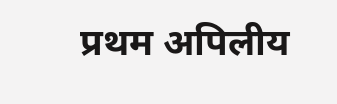प्रथम अपिलीय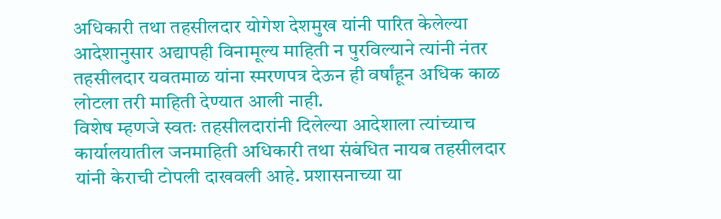अधिकारी तथा तहसीलदार योगेश देशमुख यांनी पारित केलेल्या आदेशानुसार अद्यापही विनामूल्य माहिती न पुरविल्याने त्यांनी नंतर तहसीलदार यवतमाळ यांना स्मरणपत्र देऊन ही वर्षांहून अधिक काळ लोटला तरी माहिती देण्यात आली नाही.
विशेष म्हणजे स्वतः तहसीलदारांनी दिलेल्या आदेशाला त्यांच्याच कार्यालयातील जनमाहिती अधिकारी तथा संबंधित नायब तहसीलदार यांनी केराची टोपली दाखवली आहे. प्रशासनाच्या या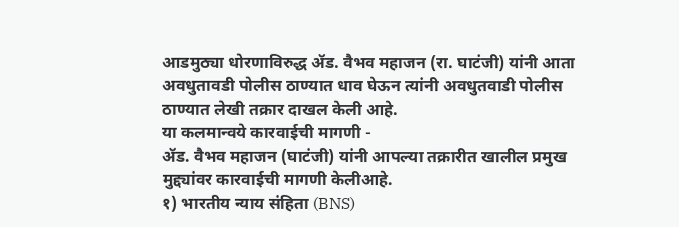आडमुठ्या धोरणाविरुद्ध ॲड. वैभव महाजन (रा. घाटंजी) यांनी आता अवधुतावडी पोलीस ठाण्यात धाव घेऊन त्यांनी अवधुतवाडी पोलीस ठाण्यात लेखी तक्रार दाखल केली आहे.
या कलमान्वये कारवाईची मागणी -
ॲड. वैभव महाजन (घाटंजी) यांनी आपल्या तक्रारीत खालील प्रमुख मुद्द्यांवर कारवाईची मागणी केलीआहे.
१) भारतीय न्याय संहिता (BNS)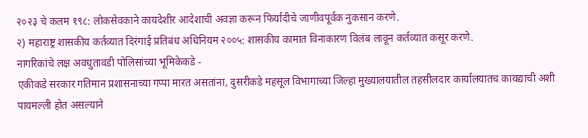२०२३ चे कलम १९८: लोकसेवकाने कायदेशीर आदेशाची अवज्ञा करून फिर्यादीचे जाणीवपूर्वक नुकसान करणे.
२) महाराष्ट्र शासकीय कर्तव्यात दिरंगाई प्रतिबंध अधिनियम २००५: शासकीय कामात विनाकारण विलंब लावून कर्तव्यात कसूर करणे.
नागरिकांचे लक्ष अवधुतावडी पोलिसांच्या भूमिकेकडे -
एकीकडे सरकार गतिमान प्रशासनाच्या गप्पा मारत असतांना, दुसरीकडे महसूल विभागाच्या जिल्हा मुख्यालयातील तहसीलदार कार्यालयातच कायद्याची अशी पायमल्ली होत असल्याने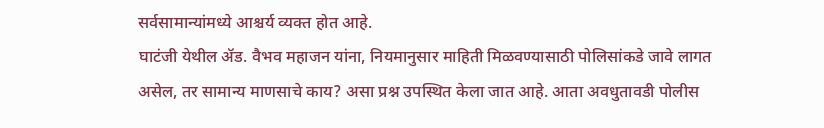सर्वसामान्यांमध्ये आश्चर्य व्यक्त होत आहे.
घाटंजी येथील ॲड. वैभव महाजन यांना, नियमानुसार माहिती मिळवण्यासाठी पोलिसांकडे जावे लागत असेल, तर सामान्य माणसाचे काय? असा प्रश्न उपस्थित केला जात आहे. आता अवधुतावडी पोलीस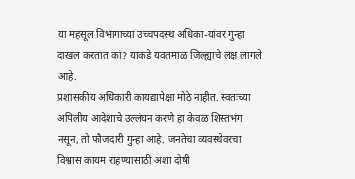या महसूल विभागाच्या उच्चपदस्थ अधिका-यांवर गुन्हा दाखल करतात कां? याकडे यवतमाळ जिल्ह्याचे लक्ष लागले आहे.
प्रशासकीय अधिकारी कायद्यापेक्षा मोठे नाहीत. स्वतःच्या अपिलीय आदेशाचे उल्लंघन करणे हा केवळ शिस्तभंग नसून, तो फौजदारी गुन्हा आहे. जनतेचा व्यवस्थेवरचा विश्वास कायम राहण्यासाठी अशा दोषी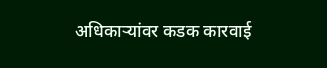अधिकाऱ्यांवर कडक कारवाई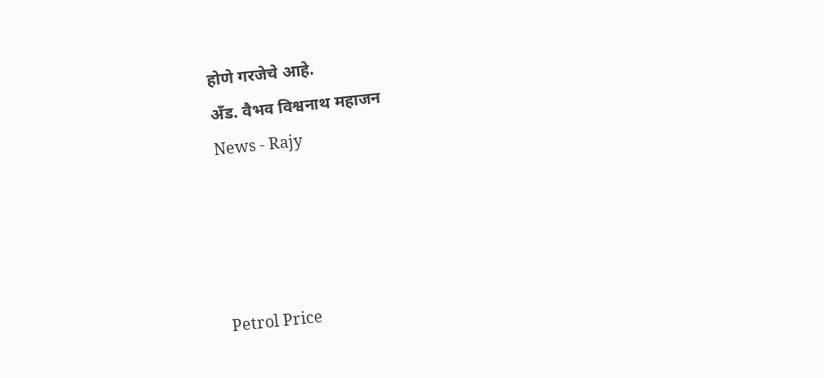होणे गरजेचे आहे.
अँड. वैभव विश्वनाथ महाजन
News - Rajy




Petrol Price